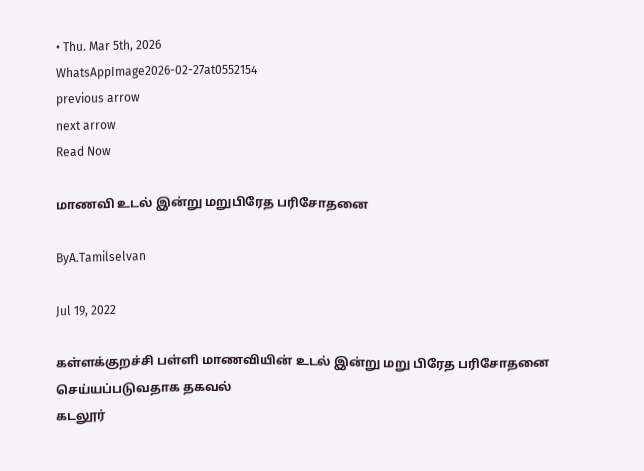• Thu. Mar 5th, 2026
WhatsAppImage2026-02-27at0552154
previous arrow
next arrow
Read Now

மாணவி உடல் இன்று மறுபிரேத பரிசோதனை

ByA.Tamilselvan

Jul 19, 2022

கள்ளக்குறச்சி பள்ளி மாணவியின் உடல் இன்று மறு பிரேத பரிசோதனை செய்யப்படுவதாக தகவல்
கடலூர்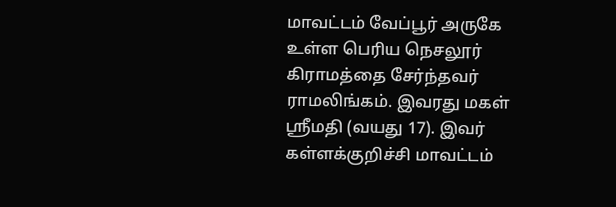மாவட்டம் வேப்பூர் அருகே உள்ள பெரிய நெசலூர் கிராமத்தை சேர்ந்தவர் ராமலிங்கம். இவரது மகள் ஸ்ரீமதி (வயது 17). இவர் கள்ளக்குறிச்சி மாவட்டம்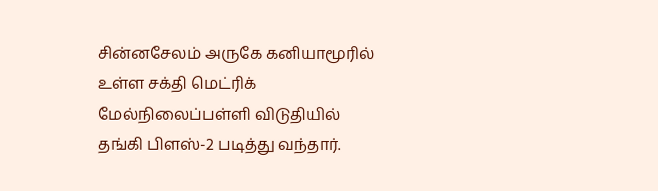சின்னசேலம் அருகே கனியாமூரில் உள்ள சக்தி மெட்ரிக் மேல்நிலைப்பள்ளி விடுதியில் தங்கி பிளஸ்-2 படித்து வந்தார்.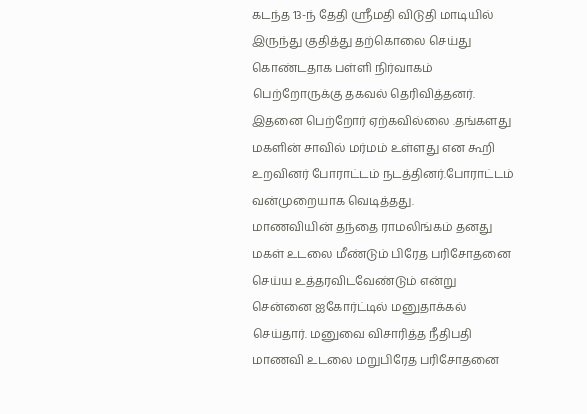கடந்த 13-ந் தேதி ஸ்ரீமதி விடுதி மாடியில் இருந்து குதித்து தற்கொலை செய்து கொண்டதாக பள்ளி நிர்வாகம் பெற்றோருக்கு தகவல் தெரிவித்தனர். இதனை பெற்றோர் ஏற்கவில்லை .தங்களது மகளின் சாவில் மர்மம் உள்ளது என கூறி உறவினர் போராட்டம் நடத்தினர்.போராட்டம் வன்முறையாக வெடித்தது.
மாணவியின் தந்தை ராமலிங்கம் தனது மகள் உடலை மீண்டும் பிரேத பரிசோதனை செய்ய உத்தரவிடவேண்டும் என்று சென்னை ஐகோர்ட்டில் மனுதாக்கல் செய்தார். மனுவை விசாரித்த நீதிபதி மாணவி உடலை மறுபிரேத பரிசோதனை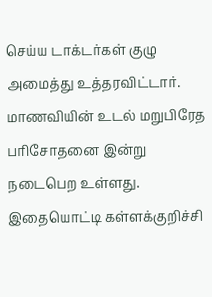செய்ய டாக்டர்கள் குழு அமைத்து உத்தரவிட்டார். மாணவியின் உடல் மறுபிரேத பரிசோதனை இன்று நடைபெற உள்ளது. இதையொட்டி கள்ளக்குறிச்சி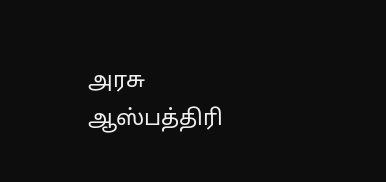அரசு ஆஸ்பத்திரி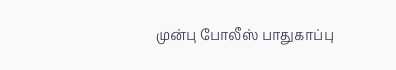முன்பு போலீஸ் பாதுகாப்பு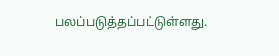பலப்படுத்தப்பட்டுள்ளது.